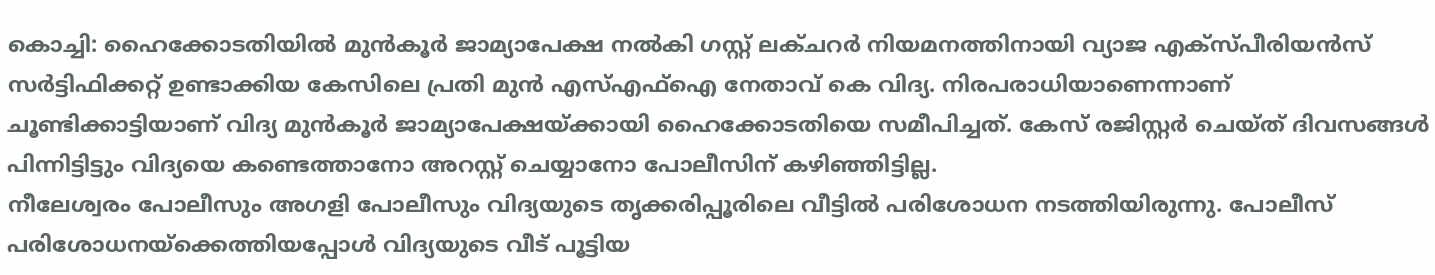കൊച്ചി: ഹൈക്കോടതിയിൽ മുൻകൂർ ജാമ്യാപേക്ഷ നൽകി ഗസ്റ്റ് ലക്ചറർ നിയമനത്തിനായി വ്യാജ എക്സ്പീരിയൻസ് സർട്ടിഫിക്കറ്റ് ഉണ്ടാക്കിയ കേസിലെ പ്രതി മുൻ എസ്എഫ്ഐ നേതാവ് കെ വിദ്യ. നിരപരാധിയാണെന്നാണ് ചൂണ്ടിക്കാട്ടിയാണ് വിദ്യ മുൻകൂർ ജാമ്യാപേക്ഷയ്ക്കായി ഹൈക്കോടതിയെ സമീപിച്ചത്. കേസ് രജിസ്റ്റർ ചെയ്ത് ദിവസങ്ങൾ പിന്നിട്ടിട്ടും വിദ്യയെ കണ്ടെത്താനോ അറസ്റ്റ് ചെയ്യാനോ പോലീസിന് കഴിഞ്ഞിട്ടില്ല.
നീലേശ്വരം പോലീസും അഗളി പോലീസും വിദ്യയുടെ തൃക്കരിപ്പൂരിലെ വീട്ടിൽ പരിശോധന നടത്തിയിരുന്നു. പോലീസ് പരിശോധനയ്ക്കെത്തിയപ്പോൾ വിദ്യയുടെ വീട് പൂട്ടിയ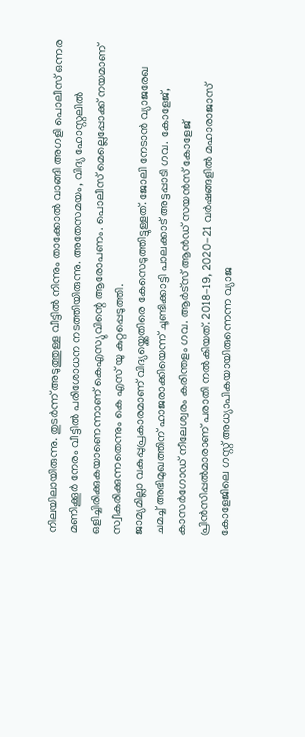നിലയിലായിരുന്നു. തുടർന്ന് അടുത്തുള്ള വീട്ടിൽ നിന്നും താക്കോൽ വാങ്ങി അഗളി പൊലീസ് ഒന്നര മണിക്കൂർ നേരം വീട്ടിൽ പരിശോധന നടത്തിയിരുന്നു. അതേസമയം, വിദ്യ ഹോസ്റ്റലിൽ ഒളിച്ചിരിക്കുകയാണെന്നാണ് കെഎസ്യുവിന്റെ ആരോപണം. പൊലീസ് മെല്ലെപ്പോക്ക് നയമാണ് സ്വീകരിക്കുന്നതെന്നും കെ എസ് യു കുറ്റപ്പെടുത്തി.
ജാമ്യമില്ലാ വകുപ്പുപ്രകാരമാണ് വിദ്യയ്ക്കെതിരെ കേസെടുത്തിട്ടുള്ളത്. ജോലി നേടാൻ വ്യാജരേഖ ചമച്ച് അഭിമുഖത്തിന് ഹാജരാക്കിയെന്ന് ചൂണ്ടിക്കാട്ടി പാലക്കാട് അട്ടപ്പാടി ഗവ. കോളേജ്, കാസർഗോഡ് നീലേശ്വരം കരിന്തളം ഗവ. ആർട്സ് ആൻഡ് സയൻസ് കോളേജ് പ്രിൻസിപ്പൽമാരാണ് പരാതി നൽകിയത്. 2018-19, 2020-21 വർഷങ്ങളിൽ മഹാരാജാസ് കോളേജിലെ ഗസ്റ്റ് അധ്യാപികയായിരുന്നെന്ന വ്യാജ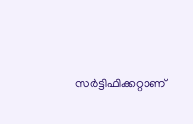സർട്ടിഫിക്കറ്റാണ്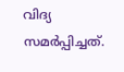വിദ്യ സമർപ്പിച്ചത്.